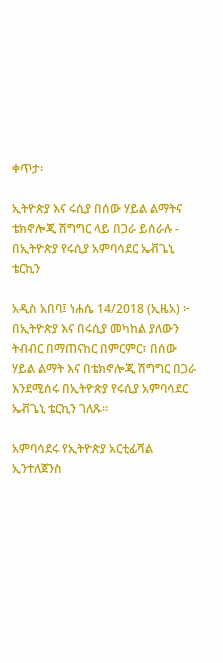ቀጥታ፡

ኢትዮጵያ እና ሩሲያ በሰው ሃይል ልማትና ቴክኖሎጂ ሽግግር ላይ በጋራ ይሰራሉ - በኢትዮጵያ የሩሲያ አምባሳደር ኤቭጌኒ ቴርኪን

አዲስ አበባ፤ ነሐሴ 14/2018 (ኢዜአ) ፦ በኢትዮጵያ እና በሩሲያ መካከል ያለውን ትብብር በማጠናከር በምርምር፣ በሰው ሃይል ልማት እና በቴክኖሎጂ ሽግግር በጋራ እንደሚሰሩ በኢትዮጵያ የሩሲያ አምባሳደር ኤቭጌኒ ቴርኪን ገለጹ።

አምባሳደሩ የኢትዮጵያ አርቲፊሻል ኢንተለጀንስ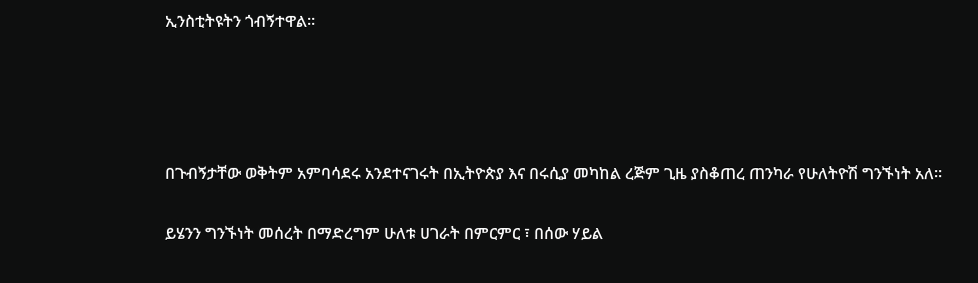ኢንስቲትዩትን ጎብኝተዋል።




በጉብኝታቸው ወቅትም አምባሳደሩ አንደተናገሩት በኢትዮጵያ እና በሩሲያ መካከል ረጅም ጊዜ ያስቆጠረ ጠንካራ የሁለትዮሽ ግንኙነት አለ።

ይሄንን ግንኙነት መሰረት በማድረግም ሁለቱ ሀገራት በምርምር ፣ በሰው ሃይል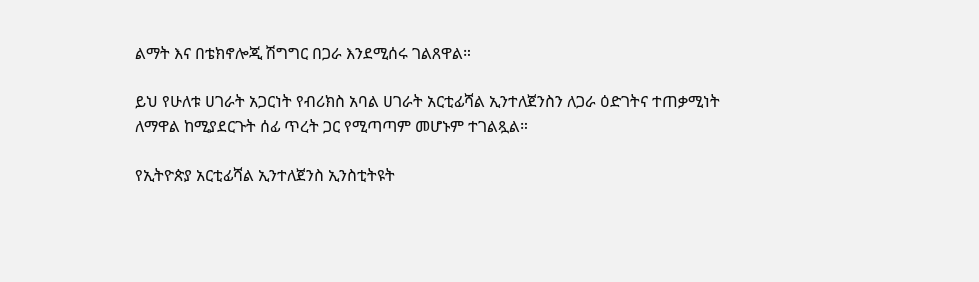ልማት እና በቴክኖሎጂ ሽግግር በጋራ እንደሚሰሩ ገልጸዋል።

ይህ የሁለቱ ሀገራት አጋርነት የብሪክስ አባል ሀገራት አርቲፊሻል ኢንተለጀንስን ለጋራ ዕድገትና ተጠቃሚነት ለማዋል ከሚያደርጉት ሰፊ ጥረት ጋር የሚጣጣም መሆኑም ተገልጿል።

የኢትዮጵያ አርቲፊሻል ኢንተለጀንስ ኢንስቲትዩት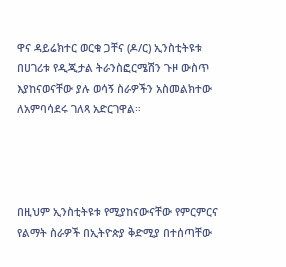ዋና ዳይሬክተር ወርቁ ጋቸና (ዶ/ር) ኢንስቲትዩቱ በሀገሪቱ የዲጂታል ትራንስፎርሜሽን ጉዞ ውስጥ እያከናወናቸው ያሉ ወሳኝ ስራዎችን አስመልክተው ለአምባሳደሩ ገለጻ አድርገዋል።




በዚህም ኢንስቲትዩቱ የሚያከናውናቸው የምርምርና የልማት ስራዎች በኢትዮጵያ ቅድሚያ በተሰጣቸው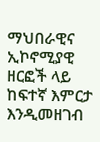ማህበራዊና ኢኮኖሚያዊ ዘርፎች ላይ ከፍተኛ እምርታ እንዲመዘገብ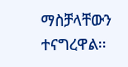ማስቻላቸውን ተናግረዋል፡፡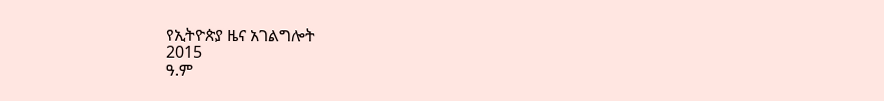የኢትዮጵያ ዜና አገልግሎት
2015
ዓ.ም